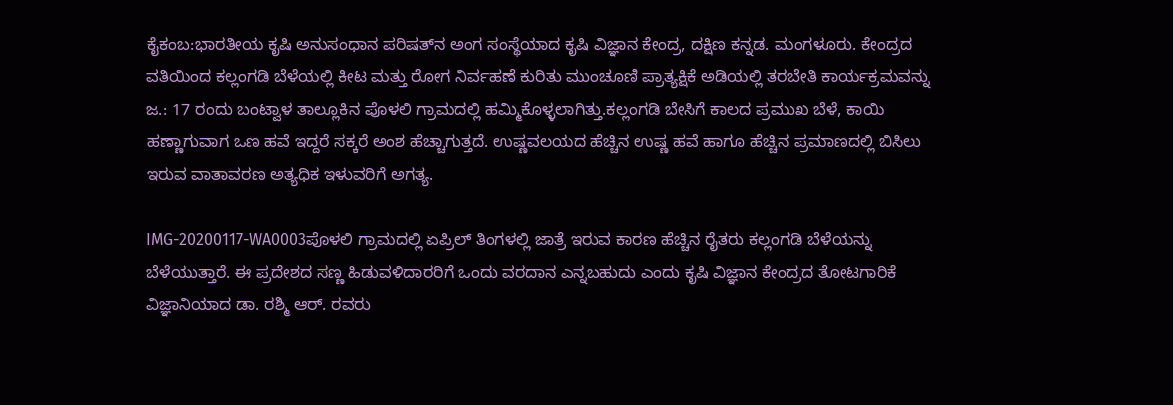ಕೈಕಂಬ:ಭಾರತೀಯ ಕೃಷಿ ಅನುಸಂಧಾನ ಪರಿಷತ್‍ನ ಅಂಗ ಸಂಸ್ಥೆಯಾದ ಕೃಷಿ ವಿಜ್ಞಾನ ಕೇಂದ್ರ, ದಕ್ಷಿಣ ಕನ್ನಡ. ಮಂಗಳೂರು. ಕೇಂದ್ರದ ವತಿಯಿಂದ ಕಲ್ಲಂಗಡಿ ಬೆಳೆಯಲ್ಲಿ ಕೀಟ ಮತ್ತು ರೋಗ ನಿರ್ವಹಣೆ ಕುರಿತು ಮುಂಚೂಣಿ ಪ್ರಾತ್ಯಕ್ಷಿಕೆ ಅಡಿಯಲ್ಲಿ ತರಬೇತಿ ಕಾರ್ಯಕ್ರಮವನ್ನು ಜ.: 17 ರಂದು ಬಂಟ್ವಾಳ ತಾಲ್ಲೂಕಿನ ಪೊಳಲಿ ಗ್ರಾಮದಲ್ಲಿ ಹಮ್ಮಿಕೊಳ್ಳಲಾಗಿತ್ತು.ಕಲ್ಲಂಗಡಿ ಬೇಸಿಗೆ ಕಾಲದ ಪ್ರಮುಖ ಬೆಳೆ, ಕಾಯಿ ಹಣ್ಣಾಗುವಾಗ ಒಣ ಹವೆ ಇದ್ದರೆ ಸಕ್ಕರೆ ಅಂಶ ಹೆಚ್ಚಾಗುತ್ತದೆ. ಉಷ್ಣವಲಯದ ಹೆಚ್ಚಿನ ಉಷ್ಣ ಹವೆ ಹಾಗೂ ಹೆಚ್ಚಿನ ಪ್ರಮಾಣದಲ್ಲಿ ಬಿಸಿಲು ಇರುವ ವಾತಾವರಣ ಅತ್ಯಧಿಕ ಇಳುವರಿಗೆ ಅಗತ್ಯ.

IMG-20200117-WA0003ಪೊಳಲಿ ಗ್ರಾಮದಲ್ಲಿ ಏಪ್ರಿಲ್ ತಿಂಗಳಲ್ಲಿ ಜಾತ್ರೆ ಇರುವ ಕಾರಣ ಹೆಚ್ಚಿನ ರೈತರು ಕಲ್ಲಂಗಡಿ ಬೆಳೆಯನ್ನು ಬೆಳೆಯುತ್ತಾರೆ. ಈ ಪ್ರದೇಶದ ಸಣ್ಣ ಹಿಡುವಳಿದಾರರಿಗೆ ಒಂದು ವರದಾನ ಎನ್ನಬಹುದು ಎಂದು ಕೃಷಿ ವಿಜ್ಞಾನ ಕೇಂದ್ರದ ತೋಟಗಾರಿಕೆ ವಿಜ್ಞಾನಿಯಾದ ಡಾ. ರಶ್ಮಿ ಆರ್. ರವರು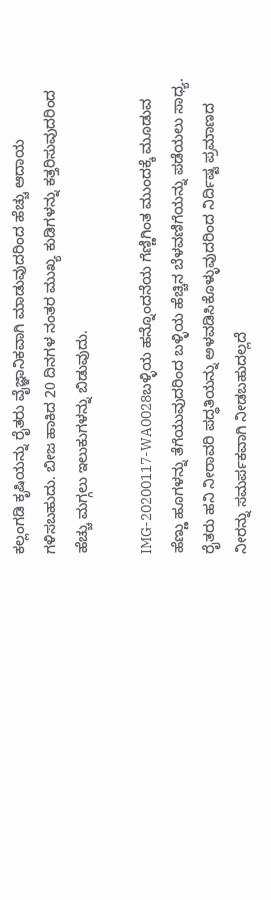ಕಲ್ಲಂಗಡಿ ಕೃಷಿಯನ್ನು ರೈತರು ವೈಜ್ಞಾನಿಕವಾಗಿ ಮಾಡುವುದರಿಂದ ಹೆಚ್ಚು ಆದಾಯ ಗಳಿಸಬಹುದು. ಬೀಜ ಹಾಕಿದ 20 ದಿನಗಳ ನಂತರ ಮುಖ್ಯ ಕುಡಿಗಳನ್ನು ಕತ್ತರಿಸುವುದರಿಂದ ಹೆಚ್ಚು ಮಗ್ಗಲು ಇಲುಕುಗಳನ್ನು ಬಿಡುವುದು.

IMG-20200117-WA0028ಬಳ್ಳಿಯ ಹನ್ನೊಂದನೆಯ ಗೆಣ್ಣಿಗಿಂತ ಮುಂದಕ್ಕೆ ಮೂಡುವ ಹೆಣ್ಣು ಹೂಗಳನ್ನು ತೆಗೆಯುವುದರಿಂದ ಬಳ್ಳಿಯ ಹೆಚ್ಚಿನ ಬೆಳವಣಿಗೆಯನ್ನು ಪಡೆಯಲು ಸಾಧ್ಯ. ರೈತರು ಹನಿ ನೀರಾವರಿ ಪದ್ಧತಿಯನ್ನು ಅಳವಡಿಸಿಕೊಳ್ಳುವುದರಿಂದ ನಿರ್ದಿಷ್ಟ ಪ್ರಮಾಣದ ನೀರನ್ನು ಸಮರ್ಪಕವಾಗಿ ನೀಡಬಹುದಲ್ಲದೆ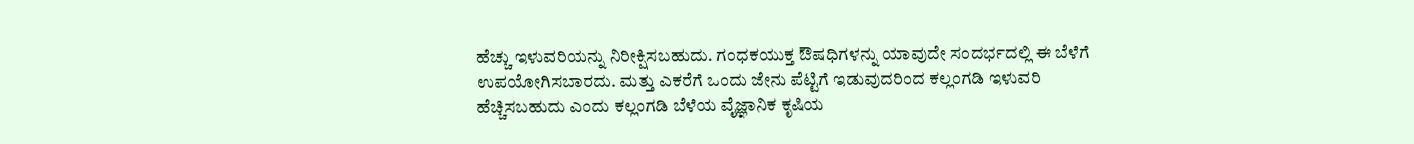ಹೆಚ್ಚು ಇಳುವರಿಯನ್ನು ನಿರೀಕ್ಷಿಸಬಹುದು. ಗಂಧಕಯುಕ್ತ ಔಷಧಿಗಳನ್ನು ಯಾವುದೇ ಸಂದರ್ಭದಲ್ಲಿ ಈ ಬೆಳೆಗೆ ಉಪಯೋಗಿಸಬಾರದು. ಮತ್ತು ಎಕರೆಗೆ ಒಂದು ಜೇನು ಪೆಟ್ಟಿಗೆ ಇಡುವುದರಿಂದ ಕಲ್ಲಂಗಡಿ ಇಳುವರಿ ಹೆಚ್ಚಿಸಬಹುದು ಎಂದು ಕಲ್ಲಂಗಡಿ ಬೆಳೆಯ ವೈಜ್ಞಾನಿಕ ಕೃಷಿಯ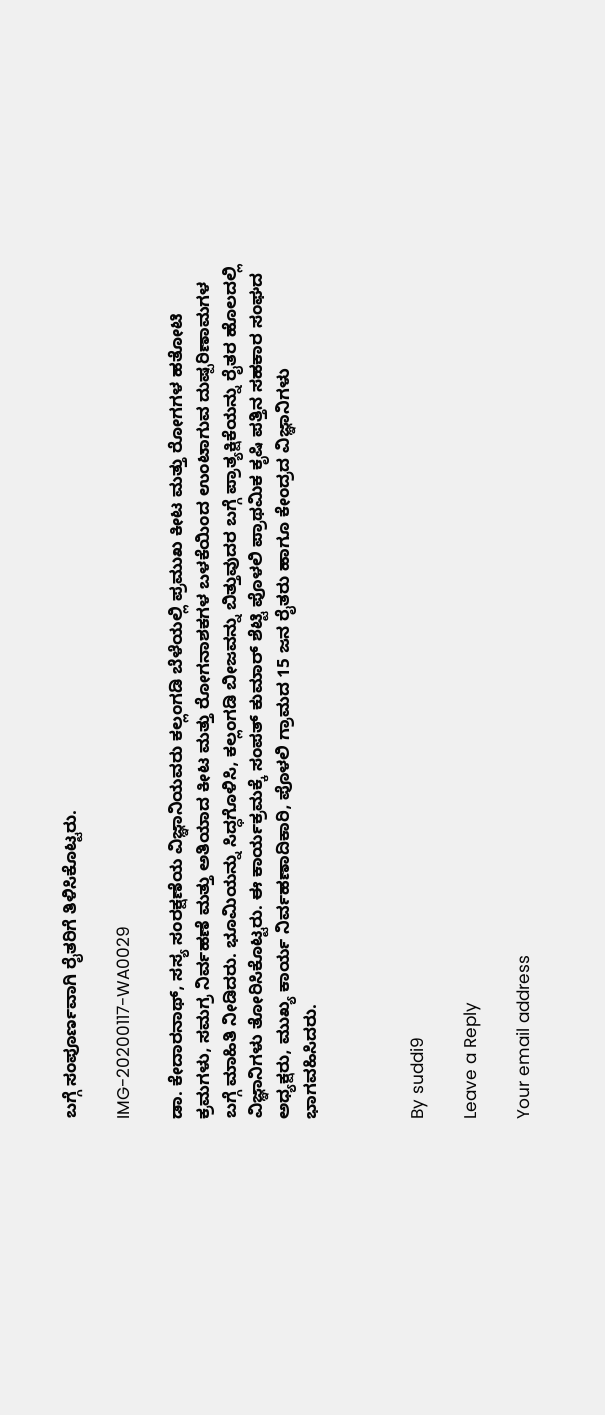ಬಗ್ಗೆ ಸಂಪೂರ್ಣವಾಗಿ ರೈತರಿಗೆ ತಿಳಿಸಿಕೊಟ್ಟರು.

IMG-20200117-WA0029

ಡಾ. ಕೇದಾರನಾಥ್, ಸಸ್ಯ ಸಂರಕ್ಷಣೆಯ ವಿಜ್ಞಾನಿಯವರು ಕಲ್ಲಂಗಡಿ ಬೆಳೆಯಲ್ಲಿ ಪ್ರಮುಖ ಕೀಟ ಮತ್ತು ರೋಗಗಳ ಹತೋಟಿ ಕ್ರಮಗಳು, ಸಮಗ್ರ ನಿರ್ವಹಣೆ ಮತ್ತು ಅತಿಯಾದ ಕೀಟ ಮತ್ತು ರೋಗನಾಶಕಗಳ ಬಳಕೆಯಿಂದ ಉಂಟಾಗುವ ದುಷ್ಪರಿಣಾಮಗಳ ಬಗ್ಗೆ ಮಾಹಿತಿ ನೀಡಿದರು. ಭೂಮಿಯನ್ನು ಸಿದ್ಧಗೊಳಿಸಿ, ಕಲ್ಲಂಗಡಿ ಬೀಜವನ್ನು ಬಿತ್ತುವುದರ ಬಗ್ಗೆ ಪ್ರಾತ್ಯಕ್ಷಿಕೆಯನ್ನು ರೈತರ ಹೊಲದಲ್ಲಿ ವಿಜ್ಞಾನಿಗಳು ತೋರಿಸಿಕೊಟ್ಟರು. ಈ ಕಾರ್ಯಕ್ರಮಕ್ಕೆ ಸಂಪತ್ ಕುಮಾರ್ ಶೆಟ್ಟಿ ಪೊಳಲಿ ಪ್ರಾಥಮಿಕ ಕೃಷಿ ಪತ್ತಿನ ಸಹಕಾರ ಸಂಘದ ಅಧ್ಯಕ್ಷರು, ಮುಖ್ಯ ಕಾರ್ಯ ನಿರ್ವಹಣಾದಿಕಾರಿ, ಪೊಳಲಿ ಗ್ರಾಮದ 15 ಜನ ರೈತರು ಹಾಗೂ ಕೇಂದ್ರದ ವಿಜ್ಞಾನಿಗಳು ಭಾಗವಹಿಸಿದರು.



By suddi9

Leave a Reply

Your email address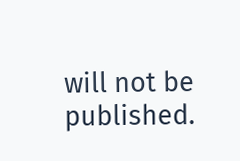will not be published.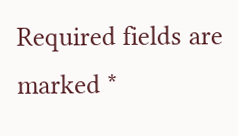Required fields are marked *